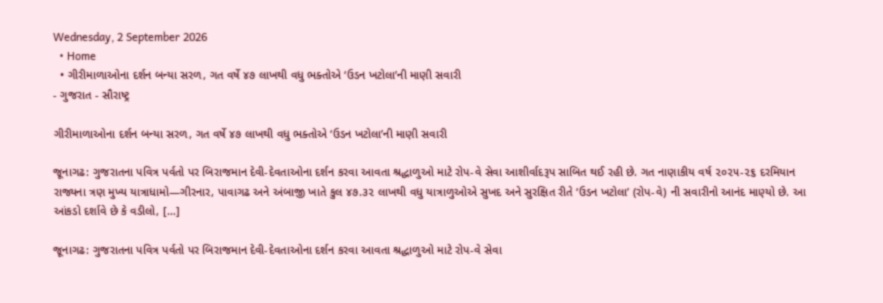Wednesday, 2 September 2026
  • Home
  • ગીરીમાળાઓના દર્શન બન્યા સરળ, ગત વર્ષે ૪૭ લાખથી વધુ ભક્તોએ ‘ઉડન ખટોલા’ની માણી સવારી
- ગુજરાત - સૌરાષ્ટ્ર

ગીરીમાળાઓના દર્શન બન્યા સરળ, ગત વર્ષે ૪૭ લાખથી વધુ ભક્તોએ ‘ઉડન ખટોલા’ની માણી સવારી

જૂનાગઢ: ગુજરાતના પવિત્ર પર્વતો પર બિરાજમાન દેવી-દેવતાઓના દર્શન કરવા આવતા શ્રદ્ધાળુઓ માટે રોપ-વે સેવા આશીર્વાદરૂપ સાબિત થઈ રહી છે. ગત નાણાકીય વર્ષ ૨૦૨૫-૨૬ દરમિયાન રાજ્યના ત્રણ મુખ્ય યાત્રાધામો—ગીરનાર, પાવાગઢ અને અંબાજી ખાતે કુલ ૪૭.૩૨ લાખથી વધુ યાત્રાળુઓએ સુખદ અને સુરક્ષિત રીતે ‘ઉડન ખટોલા’ (રોપ-વે) ની સવારીનો આનંદ માણ્યો છે. આ આંકડો દર્શાવે છે કે વડીલો, […]

જૂનાગઢ: ગુજરાતના પવિત્ર પર્વતો પર બિરાજમાન દેવી-દેવતાઓના દર્શન કરવા આવતા શ્રદ્ધાળુઓ માટે રોપ-વે સેવા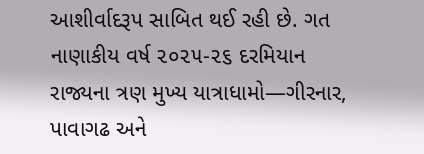આશીર્વાદરૂપ સાબિત થઈ રહી છે. ગત નાણાકીય વર્ષ ૨૦૨૫-૨૬ દરમિયાન રાજ્યના ત્રણ મુખ્ય યાત્રાધામો—ગીરનાર, પાવાગઢ અને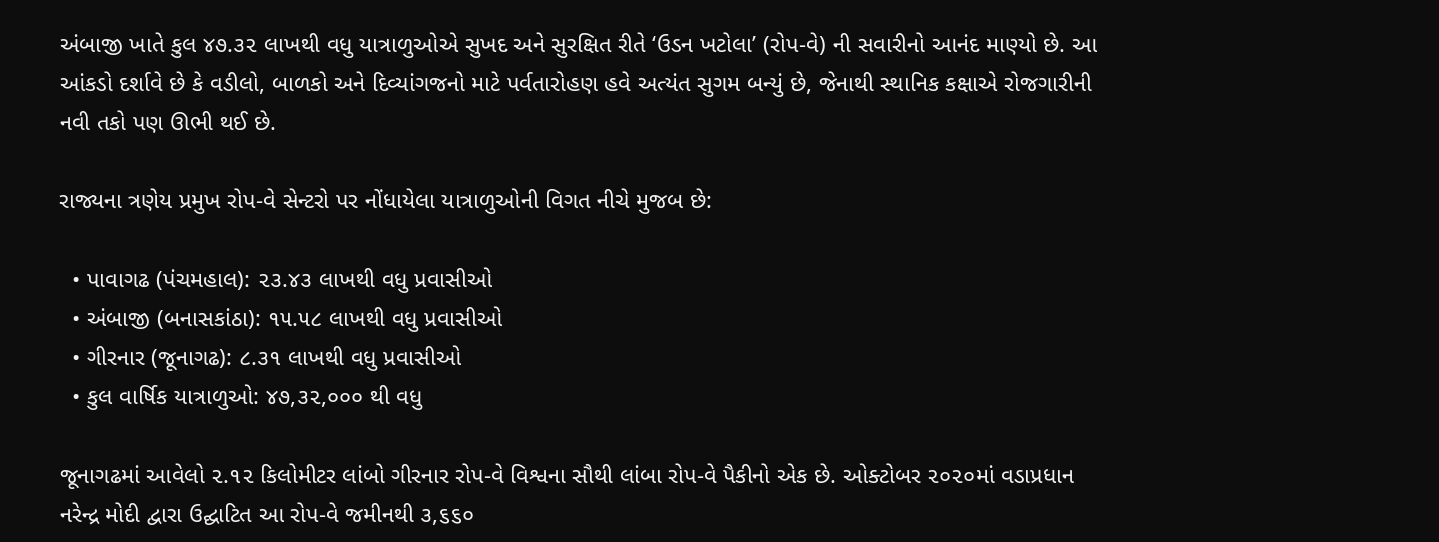અંબાજી ખાતે કુલ ૪૭.૩૨ લાખથી વધુ યાત્રાળુઓએ સુખદ અને સુરક્ષિત રીતે ‘ઉડન ખટોલા’ (રોપ-વે) ની સવારીનો આનંદ માણ્યો છે. આ આંકડો દર્શાવે છે કે વડીલો, બાળકો અને દિવ્યાંગજનો માટે પર્વતારોહણ હવે અત્યંત સુગમ બન્યું છે, જેનાથી સ્થાનિક કક્ષાએ રોજગારીની નવી તકો પણ ઊભી થઈ છે.

રાજ્યના ત્રણેય પ્રમુખ રોપ-વે સેન્ટરો પર નોંધાયેલા યાત્રાળુઓની વિગત નીચે મુજબ છે:

  • પાવાગઢ (પંચમહાલ): ૨૩.૪૩ લાખથી વધુ પ્રવાસીઓ
  • અંબાજી (બનાસકાંઠા): ૧૫.૫૮ લાખથી વધુ પ્રવાસીઓ
  • ગીરનાર (જૂનાગઢ): ૮.૩૧ લાખથી વધુ પ્રવાસીઓ
  • કુલ વાર્ષિક યાત્રાળુઓ: ૪૭,૩૨,૦૦૦ થી વધુ

જૂનાગઢમાં આવેલો ૨.૧૨ કિલોમીટર લાંબો ગીરનાર રોપ-વે વિશ્વના સૌથી લાંબા રોપ-વે પૈકીનો એક છે. ઓક્ટોબર ૨૦૨૦માં વડાપ્રધાન નરેન્દ્ર મોદી દ્વારા ઉદ્ઘાટિત આ રોપ-વે જમીનથી ૩,૬૬૦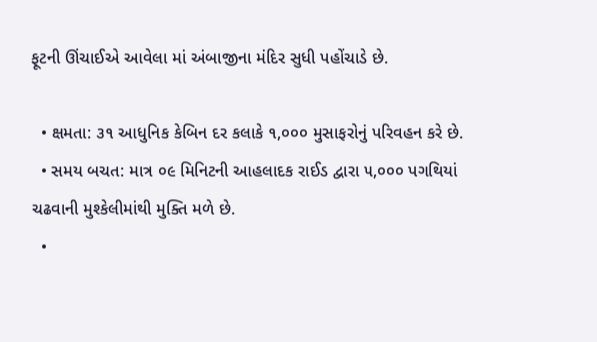ફૂટની ઊંચાઈએ આવેલા માં અંબાજીના મંદિર સુધી પહોંચાડે છે.

  • ક્ષમતા: ૩૧ આધુનિક કેબિન દર કલાકે ૧,૦૦૦ મુસાફરોનું પરિવહન કરે છે.
  • સમય બચત: માત્ર ૦૯ મિનિટની આહલાદક રાઈડ દ્વારા ૫,૦૦૦ પગથિયાં ચઢવાની મુશ્કેલીમાંથી મુક્તિ મળે છે.
  •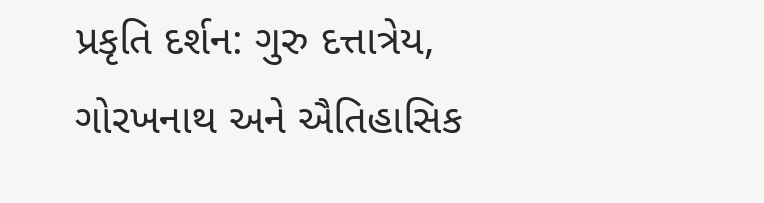પ્રકૃતિ દર્શન: ગુરુ દત્તાત્રેય, ગોરખનાથ અને ઐતિહાસિક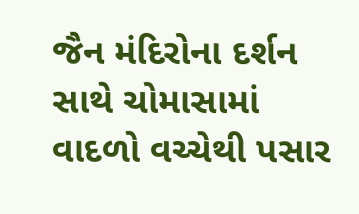જૈન મંદિરોના દર્શન સાથે ચોમાસામાં વાદળો વચ્ચેથી પસાર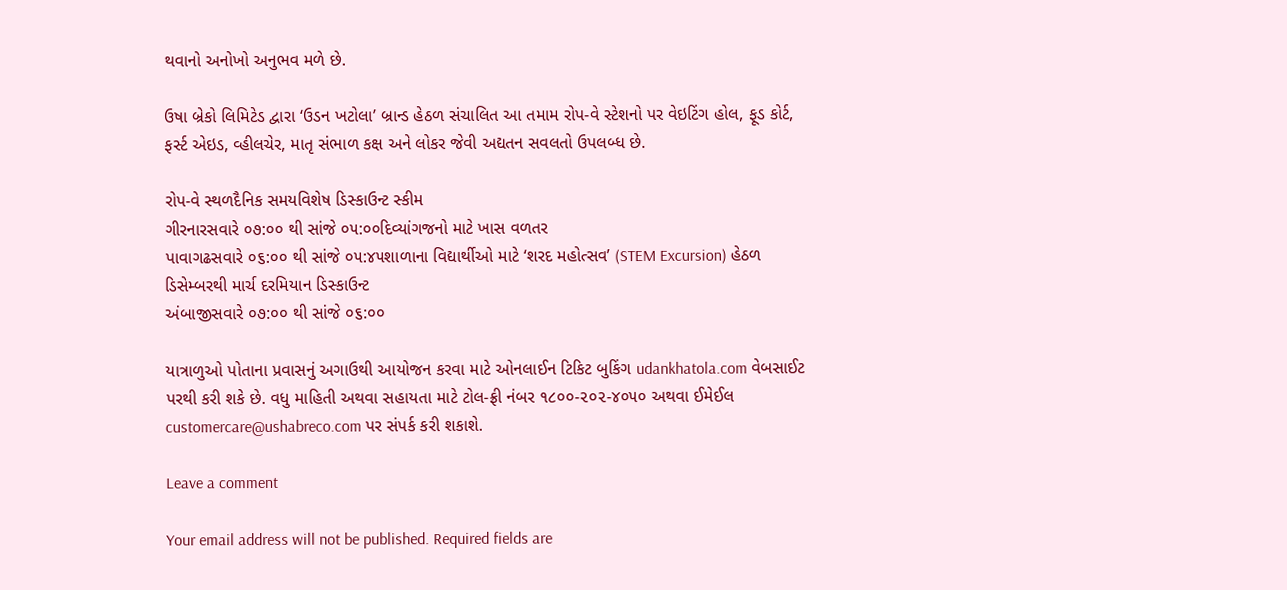થવાનો અનોખો અનુભવ મળે છે.

ઉષા બ્રેકો લિમિટેડ દ્વારા ‘ઉડન ખટોલા’ બ્રાન્ડ હેઠળ સંચાલિત આ તમામ રોપ-વે સ્ટેશનો પર વેઇટિંગ હોલ, ફૂડ કોર્ટ, ફર્સ્ટ એઇડ, વ્હીલચેર, માતૃ સંભાળ કક્ષ અને લોકર જેવી અદ્યતન સવલતો ઉપલબ્ધ છે.

રોપ-વે સ્થળદૈનિક સમયવિશેષ ડિસ્કાઉન્ટ સ્કીમ
ગીરનારસવારે ૦૭:૦૦ થી સાંજે ૦૫:૦૦દિવ્યાંગજનો માટે ખાસ વળતર
પાવાગઢસવારે ૦૬:૦૦ થી સાંજે ૦૫:૪૫શાળાના વિદ્યાર્થીઓ માટે ‘શરદ મહોત્સવ’ (STEM Excursion) હેઠળ ડિસેમ્બરથી માર્ચ દરમિયાન ડિસ્કાઉન્ટ
અંબાજીસવારે ૦૭:૦૦ થી સાંજે ૦૬:૦૦

યાત્રાળુઓ પોતાના પ્રવાસનું અગાઉથી આયોજન કરવા માટે ઓનલાઈન ટિકિટ બુકિંગ udankhatola.com વેબસાઈટ પરથી કરી શકે છે. વધુ માહિતી અથવા સહાયતા માટે ટોલ-ફ્રી નંબર ૧૮૦૦-૨૦૨-૪૦૫૦ અથવા ઈમેઈલ customercare@ushabreco.com પર સંપર્ક કરી શકાશે.

Leave a comment

Your email address will not be published. Required fields are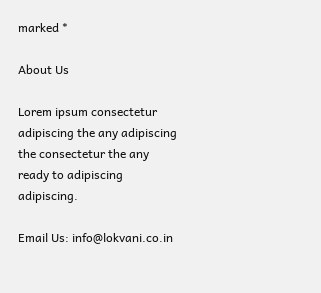marked *

About Us

Lorem ipsum consectetur adipiscing the any adipiscing the consectetur the any ready to adipiscing adipiscing.

Email Us: info@lokvani.co.in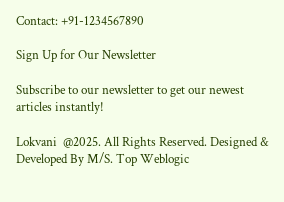Contact: +91-1234567890

Sign Up for Our Newsletter

Subscribe to our newsletter to get our newest articles instantly!

Lokvani  @2025. All Rights Reserved. Designed & Developed By M/S. Top Weblogic